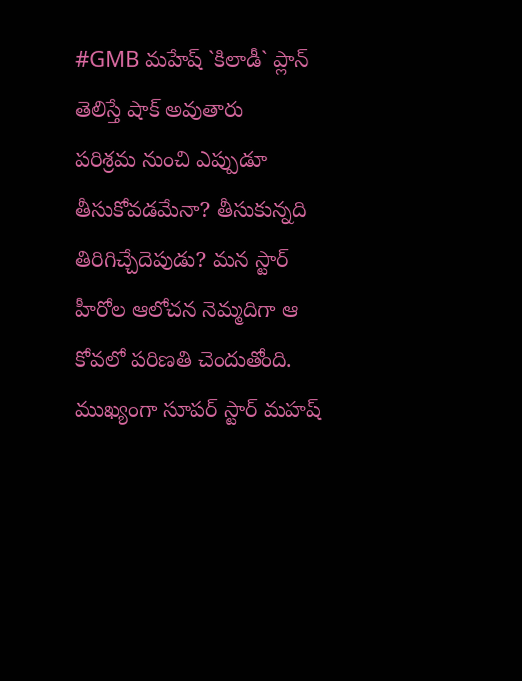#GMB మహేష్ `కిలాడీ` ప్లాన్ తెలిస్తే షాక్ అవుతారు
పరిశ్రమ నుంచి ఎప్పుడూ తీసుకోవడమేనా? తీసుకున్నది తిరిగిచ్చేదెపుడు? మన స్టార్ హీరోల ఆలోచన నెమ్మదిగా ఆ కోవలో పరిణతి చెందుతోంది. ముఖ్యంగా సూపర్ స్టార్ మహష్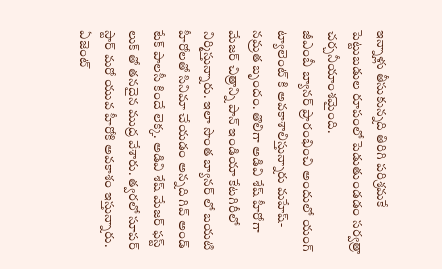ఇన్నాళ్లు తీసుకున్నది తిరిగి పరిశ్రమకే పెట్టుబడుల రూపంలో పెడుతుండడం సర్వత్రా చర్చనీయాంశమైంది.
జీఎంబీ బ్యానర్ ప్రారంభించి అందులో యంగ్ ట్యాలెంట్ కి అవకాశాలిస్తున్నారు మహేష్- నమ్రత బృందం. తొలిగా అడివి శేష్ హీరోగా మేజర్ చిత్రాన్ని పాన్ ఇండియా కేటగిరీలో నిర్మిస్తున్నారు. ఇలా సొంత బ్యానర్ లో బయటి హీరోలతో సినిమా చేయడం అన్నది గివ్ అండ్ టేక్ పాలసీ కిందే లెక్క. అడివి శేష్ మేజర్ ఫస్ట్ లుక్ తో తనదైన ముద్ర వేశారు. త్వరలో సూపర్ స్టార్ మరో యువ హీరోకి అవకాశం ఇస్తున్నారు. ఏజెంట్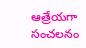ఆత్రేయగా సంచలనం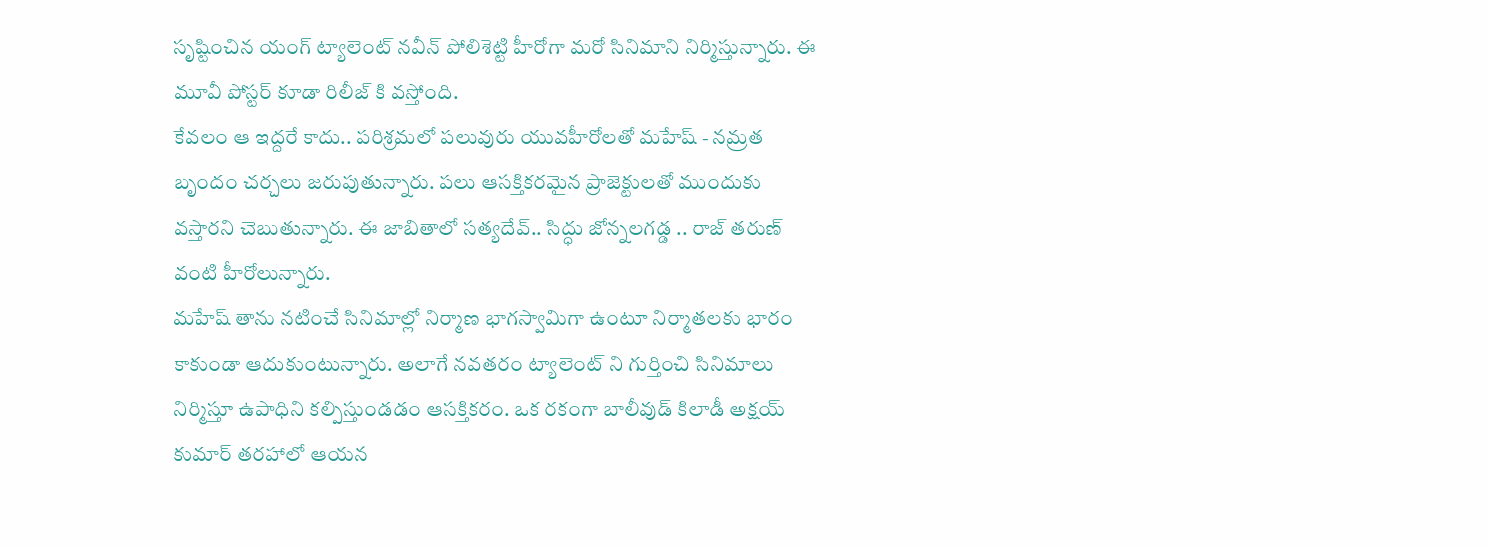సృష్టించిన యంగ్ ట్యాలెంట్ నవీన్ పోలిశెట్టి హీరోగా మరో సినిమాని నిర్మిస్తున్నారు. ఈ మూవీ పోస్టర్ కూడా రిలీజ్ కి వస్తోంది.
కేవలం ఆ ఇద్దరే కాదు.. పరిశ్రమలో పలువురు యువహీరోలతో మహేష్ - నమ్రత బృందం చర్చలు జరుపుతున్నారు. పలు ఆసక్తికరమైన ప్రాజెక్టులతో ముందుకు వస్తారని చెబుతున్నారు. ఈ జాబితాలో సత్యదేవ్.. సిద్ధు జోన్నలగడ్డ .. రాజ్ తరుణ్ వంటి హీరోలున్నారు.
మహేష్ తాను నటించే సినిమాల్లో నిర్మాణ భాగస్వామిగా ఉంటూ నిర్మాతలకు భారం కాకుండా ఆదుకుంటున్నారు. అలాగే నవతరం ట్యాలెంట్ ని గుర్తించి సినిమాలు నిర్మిస్తూ ఉపాధిని కల్పిస్తుండడం ఆసక్తికరం. ఒక రకంగా బాలీవుడ్ కిలాడీ అక్షయ్ కుమార్ తరహాలో ఆయన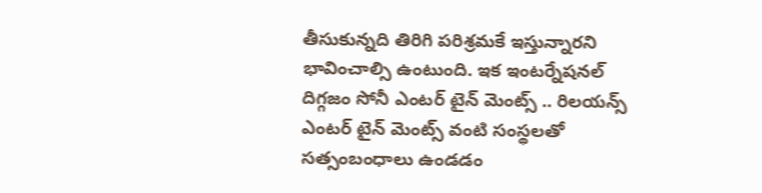తీసుకున్నది తిరిగి పరిశ్రమకే ఇస్తున్నారని భావించాల్సి ఉంటుంది. ఇక ఇంటర్నేషనల్ దిగ్గజం సోనీ ఎంటర్ టైన్ మెంట్స్ .. రిలయన్స్ ఎంటర్ టైన్ మెంట్స్ వంటి సంస్థలతో సత్సంబంధాలు ఉండడం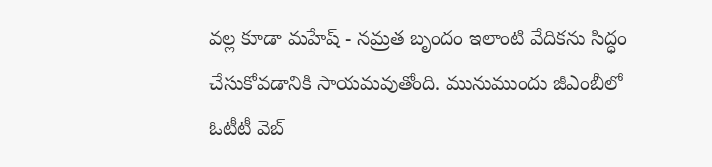వల్ల కూడా మహేష్ - నమ్రత బృందం ఇలాంటి వేదికను సిద్ధం చేసుకోవడానికి సాయమవుతోంది. మునుముందు జీఎంబీలో ఓటీటీ వెబ్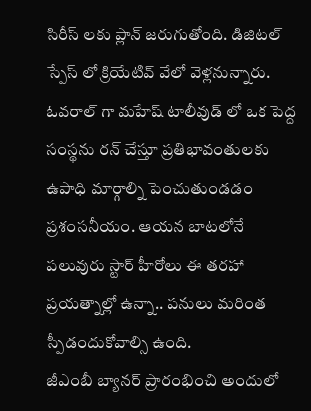సిరీస్ లకు ప్లాన్ జరుగుతోంది. డిజిటల్ స్పేస్ లో క్రియేటివ్ వేలో వెళ్లనున్నారు. ఓవరాల్ గా మహేష్ టాలీవుడ్ లో ఒక పెద్ద సంస్థను రన్ చేస్తూ ప్రతిభావంతులకు ఉపాధి మార్గాల్ని పెంచుతుండడం ప్రశంసనీయం. ఆయన బాటలోనే పలువురు స్టార్ హీరోలు ఈ తరహా ప్రయత్నాల్లో ఉన్నా.. పనులు మరింత స్పీడందుకోవాల్సి ఉంది.
జీఎంబీ బ్యానర్ ప్రారంభించి అందులో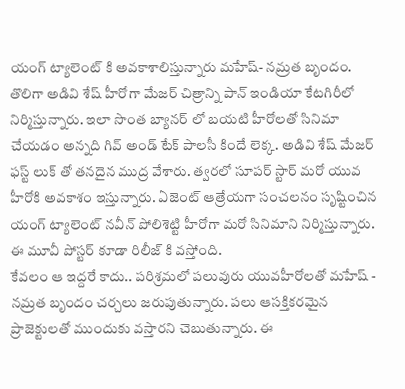యంగ్ ట్యాలెంట్ కి అవకాశాలిస్తున్నారు మహేష్- నమ్రత బృందం. తొలిగా అడివి శేష్ హీరోగా మేజర్ చిత్రాన్ని పాన్ ఇండియా కేటగిరీలో నిర్మిస్తున్నారు. ఇలా సొంత బ్యానర్ లో బయటి హీరోలతో సినిమా చేయడం అన్నది గివ్ అండ్ టేక్ పాలసీ కిందే లెక్క. అడివి శేష్ మేజర్ ఫస్ట్ లుక్ తో తనదైన ముద్ర వేశారు. త్వరలో సూపర్ స్టార్ మరో యువ హీరోకి అవకాశం ఇస్తున్నారు. ఏజెంట్ ఆత్రేయగా సంచలనం సృష్టించిన యంగ్ ట్యాలెంట్ నవీన్ పోలిశెట్టి హీరోగా మరో సినిమాని నిర్మిస్తున్నారు. ఈ మూవీ పోస్టర్ కూడా రిలీజ్ కి వస్తోంది.
కేవలం ఆ ఇద్దరే కాదు.. పరిశ్రమలో పలువురు యువహీరోలతో మహేష్ - నమ్రత బృందం చర్చలు జరుపుతున్నారు. పలు ఆసక్తికరమైన ప్రాజెక్టులతో ముందుకు వస్తారని చెబుతున్నారు. ఈ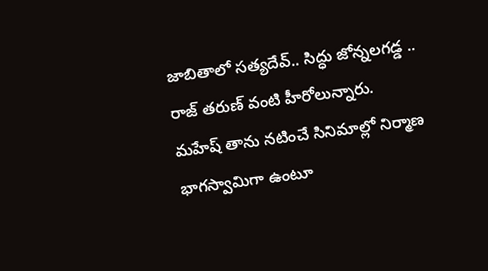జాబితాలో సత్యదేవ్.. సిద్ధు జోన్నలగడ్డ .. రాజ్ తరుణ్ వంటి హీరోలున్నారు.
మహేష్ తాను నటించే సినిమాల్లో నిర్మాణ భాగస్వామిగా ఉంటూ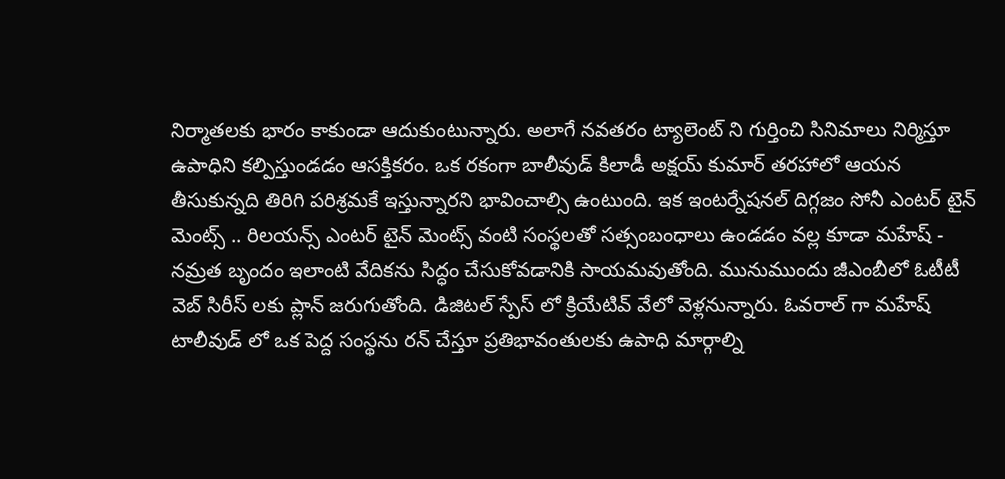నిర్మాతలకు భారం కాకుండా ఆదుకుంటున్నారు. అలాగే నవతరం ట్యాలెంట్ ని గుర్తించి సినిమాలు నిర్మిస్తూ ఉపాధిని కల్పిస్తుండడం ఆసక్తికరం. ఒక రకంగా బాలీవుడ్ కిలాడీ అక్షయ్ కుమార్ తరహాలో ఆయన తీసుకున్నది తిరిగి పరిశ్రమకే ఇస్తున్నారని భావించాల్సి ఉంటుంది. ఇక ఇంటర్నేషనల్ దిగ్గజం సోనీ ఎంటర్ టైన్ మెంట్స్ .. రిలయన్స్ ఎంటర్ టైన్ మెంట్స్ వంటి సంస్థలతో సత్సంబంధాలు ఉండడం వల్ల కూడా మహేష్ - నమ్రత బృందం ఇలాంటి వేదికను సిద్ధం చేసుకోవడానికి సాయమవుతోంది. మునుముందు జీఎంబీలో ఓటీటీ వెబ్ సిరీస్ లకు ప్లాన్ జరుగుతోంది. డిజిటల్ స్పేస్ లో క్రియేటివ్ వేలో వెళ్లనున్నారు. ఓవరాల్ గా మహేష్ టాలీవుడ్ లో ఒక పెద్ద సంస్థను రన్ చేస్తూ ప్రతిభావంతులకు ఉపాధి మార్గాల్ని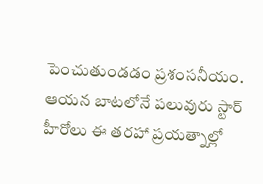పెంచుతుండడం ప్రశంసనీయం. ఆయన బాటలోనే పలువురు స్టార్ హీరోలు ఈ తరహా ప్రయత్నాల్లో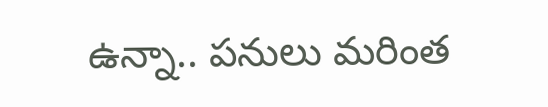ఉన్నా.. పనులు మరింత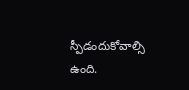స్పీడందుకోవాల్సి ఉంది.